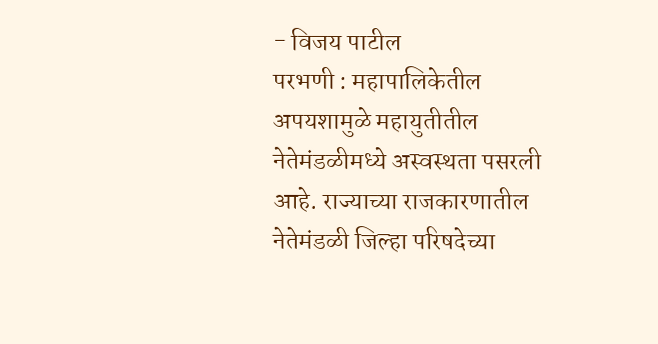- विजय पाटील
परभणी : महापालिकेतील अपयशामुळे महायुतीतील नेतेमंडळीमध्ये अस्वस्थता पसरली आहे. राज्याच्या राजकारणातील नेतेमंडळी जिल्हा परिषदेच्या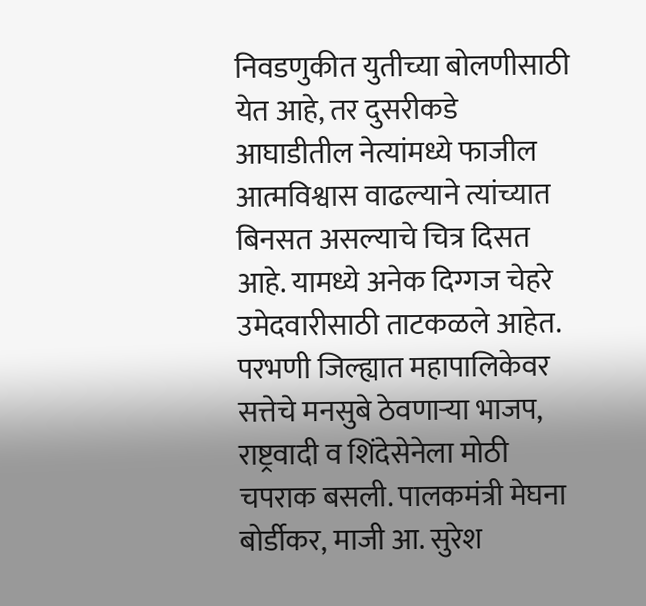निवडणुकीत युतीच्या बोलणीसाठी येत आहे, तर दुसरीकडे आघाडीतील नेत्यांमध्ये फाजील आत्मविश्वास वाढल्याने त्यांच्यात बिनसत असल्याचे चित्र दिसत आहे. यामध्ये अनेक दिग्गज चेहरे उमेदवारीसाठी ताटकळले आहेत.
परभणी जिल्ह्यात महापालिकेवर सत्तेचे मनसुबे ठेवणाऱ्या भाजप, राष्ट्रवादी व शिंदेसेनेला मोठी चपराक बसली. पालकमंत्री मेघना बोर्डीकर, माजी आ. सुरेश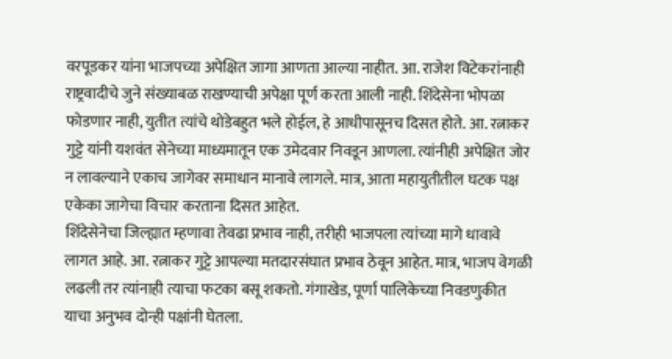वरपूडकर यांना भाजपच्या अपेक्षित जागा आणता आल्या नाहीत. आ. राजेश विटेकरांनाही राष्ट्रवादीचे जुने संख्याबळ राखण्याची अपेक्षा पूर्ण करता आली नाही. शिंदेसेना भोपळा फोडणार नाही, युतीत त्यांचे थोडेबहुत भले होईल, हे आधीपासूनच दिसत होते. आ. रत्नाकर गुट्टे यांनी यशवंत सेनेच्या माध्यमातून एक उमेदवार निवडून आणला. त्यांनीही अपेक्षित जोर न लावल्याने एकाच जागेवर समाधान मानावे लागले. मात्र, आता महायुतीतील घटक पक्ष एकेका जागेचा विचार करताना दिसत आहेत.
शिंदेसेनेचा जिल्ह्यात म्हणावा तेवढा प्रभाव नाही, तरीही भाजपला त्यांच्या मागे धावावे लागत आहे. आ. रत्नाकर गुट्टे आपल्या मतदारसंघात प्रभाव ठेवून आहेत. मात्र, भाजप वेगळी लढली तर त्यांनाही त्याचा फटका बसू शकतो. गंगाखेड, पूर्णा पालिकेच्या निवडणुकीत याचा अनुभव दोन्ही पक्षांनी घेतला.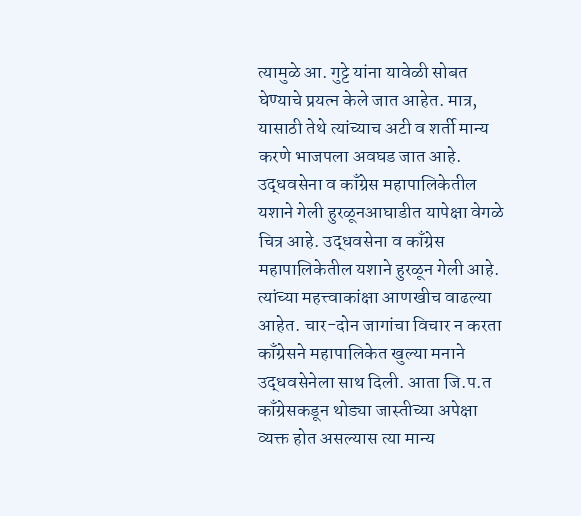त्यामुळे आ. गुट्टे यांना यावेळी सोबत घेण्याचे प्रयत्न केले जात आहेत. मात्र, यासाठी तेथे त्यांच्याच अटी व शर्ती मान्य करणे भाजपला अवघड जात आहे.
उद्धवसेना व काँग्रेस महापालिकेतील यशाने गेली हुरळूनआघाडीत यापेक्षा वेगळे चित्र आहे. उद्धवसेना व काँग्रेस महापालिकेतील यशाने हुरळून गेली आहे. त्यांच्या महत्त्वाकांक्षा आणखीच वाढल्या आहेत. चार-दोन जागांचा विचार न करता काँग्रेसने महापालिकेत खुल्या मनाने उद्धवसेनेला साथ दिली. आता जि.प.त काँग्रेसकडून थोड्या जास्तीच्या अपेक्षा व्यक्त होत असल्यास त्या मान्य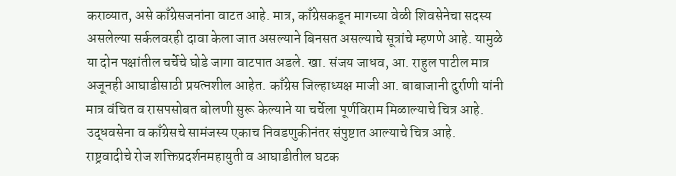कराव्यात, असे काँग्रेसजनांना वाटत आहे. मात्र, काँग्रेसकडून मागच्या वेळी शिवसेनेचा सदस्य असलेल्या सर्कलवरही दावा केला जात असल्याने बिनसत असल्याचे सूत्रांचे म्हणणे आहे. यामुळे या दोन पक्षांतील चर्चेचे घोडे जागा वाटपात अडले. खा. संजय जाधव, आ. राहुल पाटील मात्र अजूनही आघाडीसाठी प्रयत्नशील आहेत. काँग्रेस जिल्हाध्यक्ष माजी आ. बाबाजानी दुर्राणी यांनी मात्र वंचित व रासपसोबत बोलणी सुरू केल्याने या चर्चेला पूर्णविराम मिळाल्याचे चित्र आहे. उद्धवसेना व काँग्रेसचे सामंजस्य एकाच निवडणुकीनंतर संपुष्टात आल्याचे चित्र आहे.
राष्ट्रवादीचे रोज शक्तिप्रदर्शनमहायुती व आघाडीतील घटक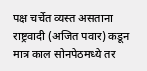पक्ष चर्चेत व्यस्त असताना राष्ट्रवादी (अजित पवार) कडून मात्र काल सोनपेठमध्ये तर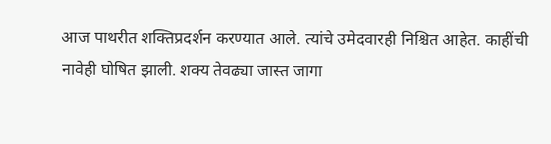आज पाथरीत शक्तिप्रदर्शन करण्यात आले. त्यांचे उमेदवारही निश्चित आहेत. काहींची नावेही घोषित झाली. शक्य तेवढ्या जास्त जागा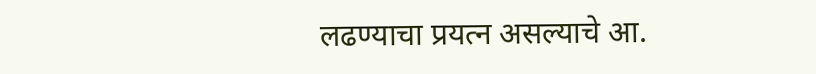लढण्याचा प्रयत्न असल्याचे आ.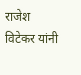राजेश विटेकर यांनी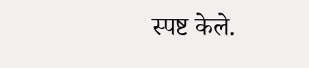स्पष्ट केले.